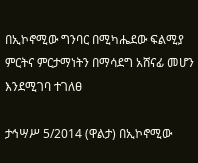በኢኮኖሚው ግንባር በሚካሔደው ፍልሚያ ምርትና ምርታማነትን በማሳደግ አሸናፊ መሆን እንደሚገባ ተገለፀ

ታኅሣሥ 5/2014 (ዋልታ) በኢኮኖሚው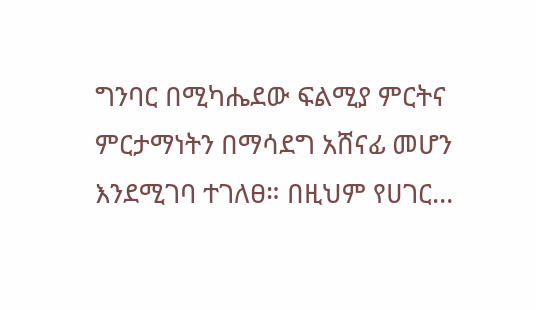ግንባር በሚካሔደው ፍልሚያ ምርትና ምርታማነትን በማሳደግ አሸናፊ መሆን እንደሚገባ ተገለፀ። በዚህም የሀገር…